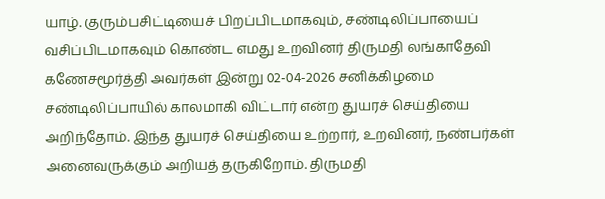யாழ். குரும்பசிட்டியைச் பிறப்பிடமாகவும், சண்டிலிப்பாயைப் வசிப்பிடமாகவும் கொண்ட எமது உறவினர் திருமதி லங்காதேவி கணேசமூர்த்தி அவர்கள் இன்று 02-04-2026 சனிக்கிழமை சண்டிலிப்பாயில் காலமாகி விட்டார் என்ற துயரச் செய்தியை அறிந்தோம். இந்த துயரச் செய்தியை உற்றார், உறவினர், நண்பர்கள் அனைவருக்கும் அறியத் தருகிறோம். திருமதி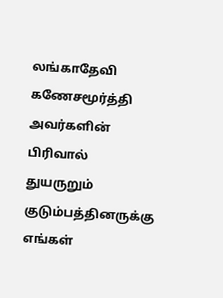லங்காதேவி கணேசமூர்த்தி அவர்களின் பிரிவால் துயருறும் குடும்பத்தினருக்கு எங்கள்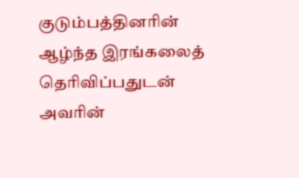குடும்பத்தினரின் ஆழ்ந்த இரங்கலைத் தெரிவிப்பதுடன் அவரின்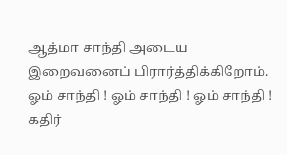ஆத்மா சாந்தி அடைய இறைவனைப் பிரார்த்திக்கிறோம்.
ஓம் சாந்தி ! ஓம் சாந்தி ! ஓம் சாந்தி !
கதிர்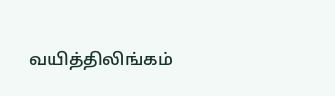வயித்திலிங்கம்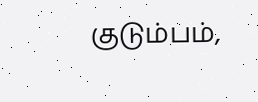குடும்பம்,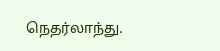நெதர்லாந்து.